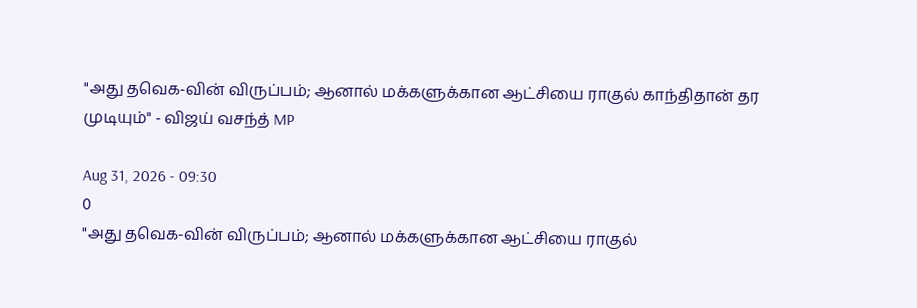"அது தவெக-வின் விருப்பம்; ஆனால் மக்களுக்கான ஆட்சியை ராகுல் காந்திதான் தர முடியும்" - விஜய் வசந்த் MP

Aug 31, 2026 - 09:30
0
"அது தவெக-வின் விருப்பம்; ஆனால் மக்களுக்கான ஆட்சியை ராகுல்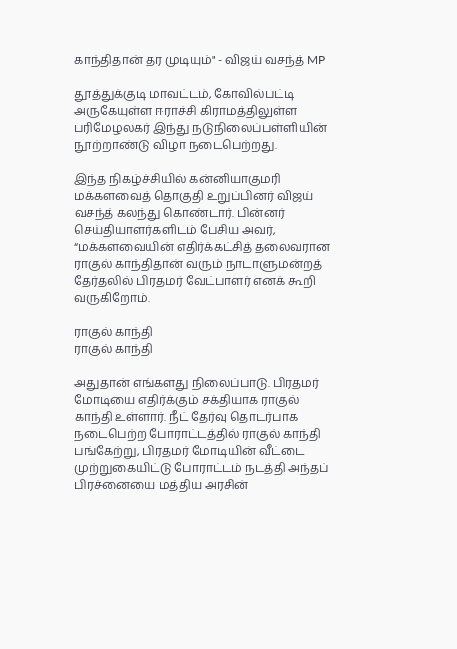காந்திதான் தர முடியும்" - விஜய் வசந்த் MP

தூத்துக்குடி மாவட்டம், கோவில்பட்டி அருகேயுள்ள ஈராச்சி கிராமத்திலுள்ள பரிமேழலகர் இந்து நடுநிலைப்பள்ளியின் நூற்றாண்டு விழா நடைபெற்றது.

இந்த நிகழ்ச்சியில் கன்னியாகுமரி மக்களவைத் தொகுதி உறுப்பினர் விஜய் வசந்த் கலந்து கொண்டார். பின்னர் செய்தியாளர்களிடம் பேசிய அவர், “மக்களவையின் எதிர்க்கட்சித் தலைவரான ராகுல் காந்திதான் வரும் நாடாளுமன்றத் தேர்தலில் பிரதமர் வேட்பாளர் எனக் கூறி வருகிறோம்.

ராகுல் காந்தி
ராகுல் காந்தி

அதுதான் எங்களது நிலைப்பாடு. பிரதமர் மோடியை எதிர்க்கும் சக்தியாக ராகுல் காந்தி உள்ளார். நீட் தேர்வு தொடர்பாக நடைபெற்ற போராட்டத்தில் ராகுல் காந்தி பங்கேற்று, பிரதமர் மோடியின் வீட்டை முற்றுகையிட்டு போராட்டம் நடத்தி அந்தப் பிரச்னையை மத்திய அரசின்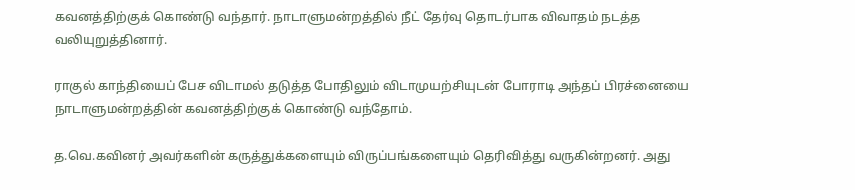கவனத்திற்குக் கொண்டு வந்தார். நாடாளுமன்றத்தில் நீட் தேர்வு தொடர்பாக விவாதம் நடத்த வலியுறுத்தினார்.

ராகுல் காந்தியைப் பேச விடாமல் தடுத்த போதிலும் விடாமுயற்சியுடன் போராடி அந்தப் பிரச்னையை நாடாளுமன்றத்தின் கவனத்திற்குக் கொண்டு வந்தோம்.

த.வெ.கவினர் அவர்களின் கருத்துக்களையும் விருப்பங்களையும் தெரிவித்து வருகின்றனர். அது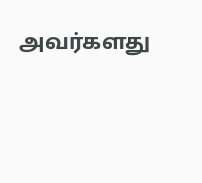அவர்களது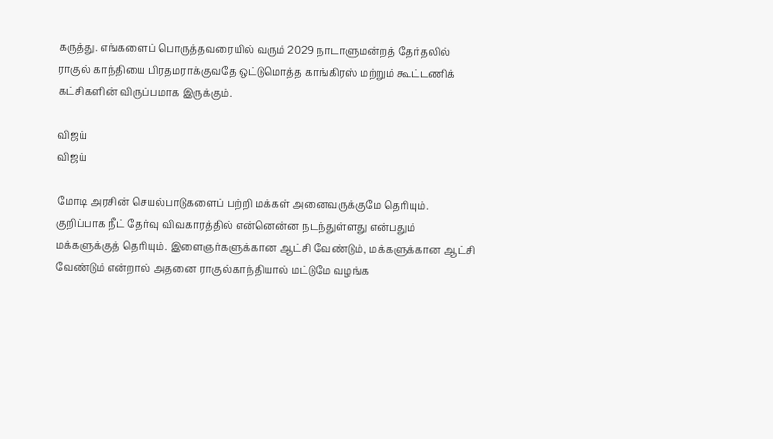கருத்து. எங்களைப் பொருத்தவரையில் வரும் 2029 நாடாளுமன்றத் தேர்தலில் ராகுல் காந்தியை பிரதமராக்குவதே ஒட்டுமொத்த காங்கிரஸ் மற்றும் கூட்டணிக் கட்சிகளின் விருப்பமாக இருக்கும்.

விஜய்
விஜய்

மோடி அரசின் செயல்பாடுகளைப் பற்றி மக்கள் அனைவருக்குமே தெரியும். குறிப்பாக நீட் தேர்வு விவகாரத்தில் என்னென்ன நடந்துள்ளது என்பதும் மக்களுக்குத் தெரியும். இளைஞர்களுக்கான ஆட்சி வேண்டும், மக்களுக்கான ஆட்சி வேண்டும் என்றால் அதனை ராகுல்காந்தியால் மட்டுமே வழங்க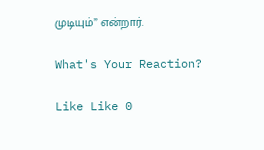முடியும்” என்றார்.

What's Your Reaction?

Like Like 0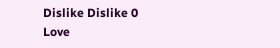Dislike Dislike 0
Love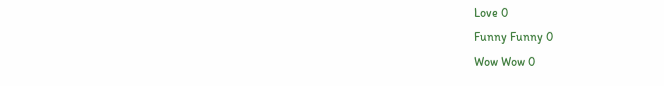Love 0
Funny Funny 0
Wow Wow 0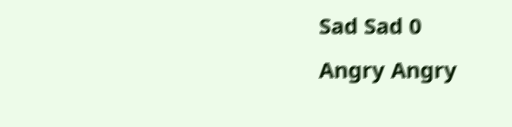Sad Sad 0
Angry Angry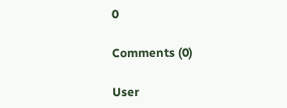0

Comments (0)

User